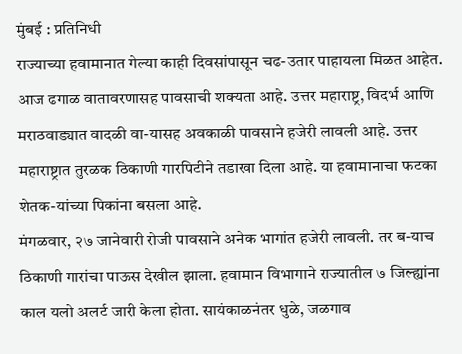मुंबई : प्रतिनिधी
राज्याच्या हवामानात गेल्या काही दिवसांपासून चढ-उतार पाहायला मिळत आहेत. आज ढगाळ वातावरणासह पावसाची शक्यता आहे. उत्तर महाराष्ट्र, विदर्भ आणि मराठवाड्यात वादळी वा-यासह अवकाळी पावसाने हजेरी लावली आहे. उत्तर महाराष्ट्रात तुरळक ठिकाणी गारपिटीने तडाखा दिला आहे. या हवामानाचा फटका शेतक-यांच्या पिकांना बसला आहे.
मंगळवार, २७ जानेवारी रोजी पावसाने अनेक भागांत हजेरी लावली. तर ब-याच ठिकाणी गारांचा पाऊस देखील झाला. हवामान विभागाने राज्यातील ७ जिल्ह्यांना काल यलो अलर्ट जारी केला होता. सायंकाळनंतर धुळे, जळगाव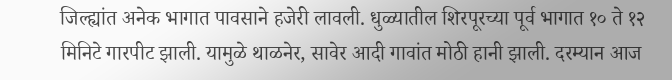जिल्ह्यांत अनेक भागात पावसाने हजेरी लावली. धुळ्यातील शिरपूरच्या पूर्व भागात १० ते १२ मिनिटे गारपीट झाली. यामुळे थाळनेर, सावेर आदी गावांत मोठी हानी झाली. दरम्यान आज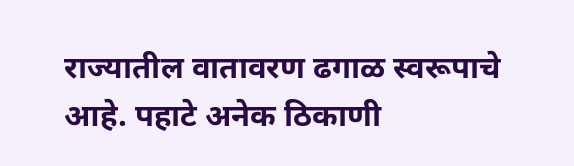राज्यातील वातावरण ढगाळ स्वरूपाचे आहे. पहाटे अनेक ठिकाणी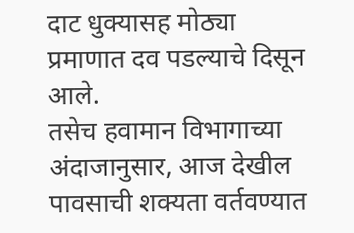दाट धुक्यासह मोठ्या प्रमाणात दव पडल्याचे दिसून आले.
तसेच हवामान विभागाच्या अंदाजानुसार, आज देखील पावसाची शक्यता वर्तवण्यात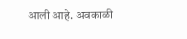आली आहे. अवकाळी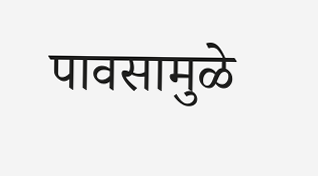पावसामुळे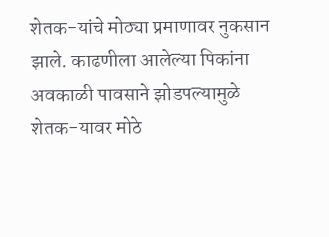शेतक-यांचे मोठ्या प्रमाणावर नुकसान झाले. काढणीला आलेल्या पिकांना अवकाळी पावसाने झोडपल्यामुळे शेतक-यावर मोठे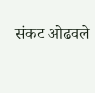संकट ओढवले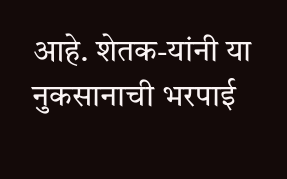आहे. शेतक-यांनी या नुकसानाची भरपाई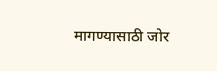मागण्यासाठी जोर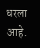धरला आहे.